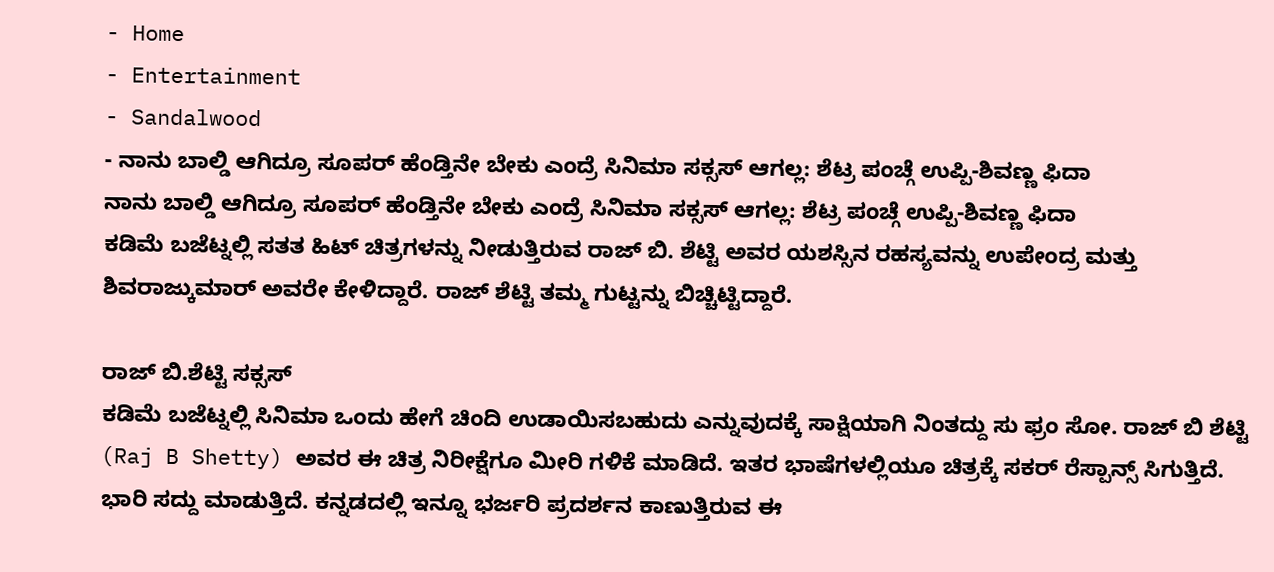- Home
- Entertainment
- Sandalwood
- ನಾನು ಬಾಲ್ಡಿ ಆಗಿದ್ರೂ ಸೂಪರ್ ಹೆಂಡ್ತಿನೇ ಬೇಕು ಎಂದ್ರೆ ಸಿನಿಮಾ ಸಕ್ಸಸ್ ಆಗಲ್ಲ: ಶೆಟ್ರ ಪಂಚ್ಗೆ ಉಪ್ಪಿ-ಶಿವಣ್ಣ ಫಿದಾ
ನಾನು ಬಾಲ್ಡಿ ಆಗಿದ್ರೂ ಸೂಪರ್ ಹೆಂಡ್ತಿನೇ ಬೇಕು ಎಂದ್ರೆ ಸಿನಿಮಾ ಸಕ್ಸಸ್ ಆಗಲ್ಲ: ಶೆಟ್ರ ಪಂಚ್ಗೆ ಉಪ್ಪಿ-ಶಿವಣ್ಣ ಫಿದಾ
ಕಡಿಮೆ ಬಜೆಟ್ನಲ್ಲಿ ಸತತ ಹಿಟ್ ಚಿತ್ರಗಳನ್ನು ನೀಡುತ್ತಿರುವ ರಾಜ್ ಬಿ. ಶೆಟ್ಟಿ ಅವರ ಯಶಸ್ಸಿನ ರಹಸ್ಯವನ್ನು ಉಪೇಂದ್ರ ಮತ್ತು ಶಿವರಾಜ್ಕುಮಾರ್ ಅವರೇ ಕೇಳಿದ್ದಾರೆ. ರಾಜ್ ಶೆಟ್ಟಿ ತಮ್ಮ ಗುಟ್ಟನ್ನು ಬಿಚ್ಚಿಟ್ಟಿದ್ದಾರೆ.

ರಾಜ್ ಬಿ.ಶೆಟ್ಟಿ ಸಕ್ಸಸ್
ಕಡಿಮೆ ಬಜೆಟ್ನಲ್ಲಿ ಸಿನಿಮಾ ಒಂದು ಹೇಗೆ ಚಿಂದಿ ಉಡಾಯಿಸಬಹುದು ಎನ್ನುವುದಕ್ಕೆ ಸಾಕ್ಷಿಯಾಗಿ ನಿಂತದ್ದು ಸು ಫ್ರಂ ಸೋ. ರಾಜ್ ಬಿ ಶೆಟ್ಟಿ (Raj B Shetty) ಅವರ ಈ ಚಿತ್ರ ನಿರೀಕ್ಷೆಗೂ ಮೀರಿ ಗಳಿಕೆ ಮಾಡಿದೆ. ಇತರ ಭಾಷೆಗಳಲ್ಲಿಯೂ ಚಿತ್ರಕ್ಕೆ ಸಕರ್ ರೆಸ್ಪಾನ್ಸ್ ಸಿಗುತ್ತಿದೆ. ಭಾರಿ ಸದ್ದು ಮಾಡುತ್ತಿದೆ. ಕನ್ನಡದಲ್ಲಿ ಇನ್ನೂ ಭರ್ಜರಿ ಪ್ರದರ್ಶನ ಕಾಣುತ್ತಿರುವ ಈ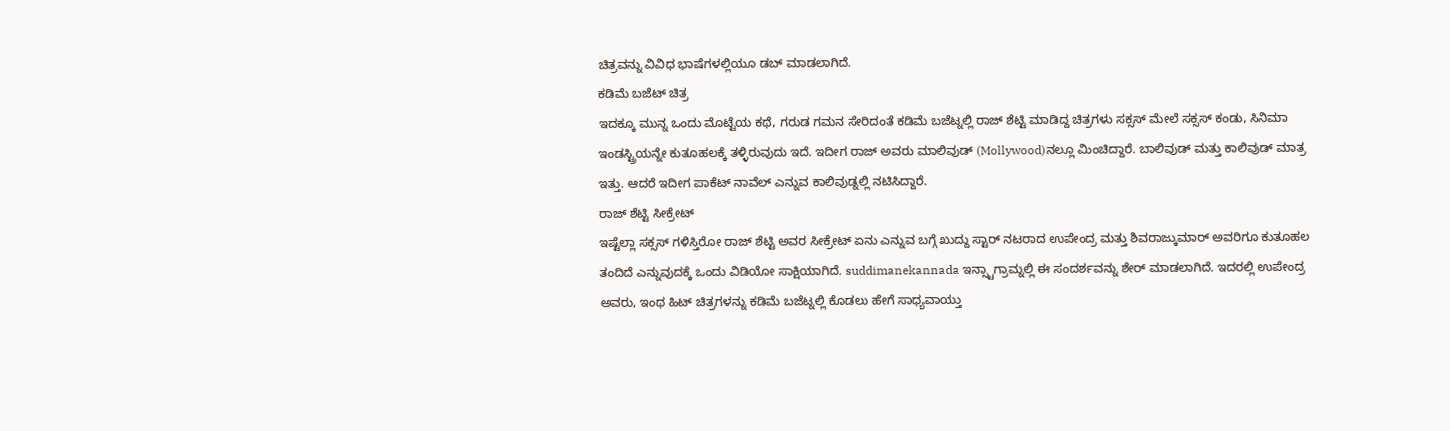ಚಿತ್ರವನ್ನು ವಿವಿಧ ಭಾಷೆಗಳಲ್ಲಿಯೂ ಡಬ್ ಮಾಡಲಾಗಿದೆ.
ಕಡಿಮೆ ಬಜೆಟ್ ಚಿತ್ರ
ಇದಕ್ಕೂ ಮುನ್ನ ಒಂದು ಮೊಟ್ಟೆಯ ಕಥೆ, ಗರುಡ ಗಮನ ಸೇರಿದಂತೆ ಕಡಿಮೆ ಬಜೆಟ್ನಲ್ಲಿ ರಾಜ್ ಶೆಟ್ಟಿ ಮಾಡಿದ್ದ ಚಿತ್ರಗಳು ಸಕ್ಸಸ್ ಮೇಲೆ ಸಕ್ಸಸ್ ಕಂಡು, ಸಿನಿಮಾ ಇಂಡಸ್ಟ್ರಿಯನ್ನೇ ಕುತೂಹಲಕ್ಕೆ ತಳ್ಳಿರುವುದು ಇದೆ. ಇದೀಗ ರಾಜ್ ಅವರು ಮಾಲಿವುಡ್ (Mollywood)ನಲ್ಲೂ ಮಿಂಚಿದ್ದಾರೆ. ಬಾಲಿವುಡ್ ಮತ್ತು ಕಾಲಿವುಡ್ ಮಾತ್ರ ಇತ್ತು. ಆದರೆ ಇದೀಗ ಪಾಕೆಟ್ ನಾವೆಲ್ ಎನ್ನುವ ಕಾಲಿವುಡ್ನಲ್ಲಿ ನಟಿಸಿದ್ದಾರೆ.
ರಾಜ್ ಶೆಟ್ಟಿ ಸೀಕ್ರೇಟ್
ಇಷ್ಟೆಲ್ಲಾ ಸಕ್ಸಸ್ ಗಳಿಸ್ತಿರೋ ರಾಜ್ ಶೆಟ್ಟಿ ಅವರ ಸೀಕ್ರೇಟ್ ಏನು ಎನ್ನುವ ಬಗ್ಗೆ ಖುದ್ದು ಸ್ಟಾರ್ ನಟರಾದ ಉಪೇಂದ್ರ ಮತ್ತು ಶಿವರಾಜ್ಕುಮಾರ್ ಅವರಿಗೂ ಕುತೂಹಲ ತಂದಿದೆ ಎನ್ನುವುದಕ್ಕೆ ಒಂದು ವಿಡಿಯೋ ಸಾಕ್ಷಿಯಾಗಿದೆ. suddimanekannada ಇನ್ಸ್ಟಾಗ್ರಾಮ್ನಲ್ಲಿ ಈ ಸಂದರ್ಶವನ್ನು ಶೇರ್ ಮಾಡಲಾಗಿದೆ. ಇದರಲ್ಲಿ ಉಪೇಂದ್ರ ಅವರು, ಇಂಥ ಹಿಟ್ ಚಿತ್ರಗಳನ್ನು ಕಡಿಮೆ ಬಜೆಟ್ನಲ್ಲಿ ಕೊಡಲು ಹೇಗೆ ಸಾಧ್ಯವಾಯ್ತು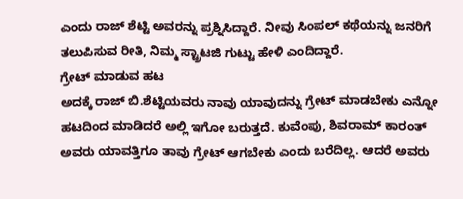ಎಂದು ರಾಜ್ ಶೆಟ್ಟಿ ಅವರನ್ನು ಪ್ರಶ್ನಿಸಿದ್ದಾರೆ. ನೀವು ಸಿಂಪಲ್ ಕಥೆಯನ್ನು ಜನರಿಗೆ ತಲುಪಿಸುವ ರೀತಿ, ನಿಮ್ಮ ಸ್ಟ್ರಾಟಜಿ ಗುಟ್ಟು ಹೇಳಿ ಎಂದಿದ್ದಾರೆ.
ಗ್ರೇಟ್ ಮಾಡುವ ಹಟ
ಅದಕ್ಕೆ ರಾಜ್ ಬಿ.ಶೆಟ್ಟಿಯವರು ನಾವು ಯಾವುದನ್ನು ಗ್ರೇಟ್ ಮಾಡಬೇಕು ಎನ್ನೋ ಹಟದಿಂದ ಮಾಡಿದರೆ ಅಲ್ಲಿ ಇಗೋ ಬರುತ್ತದೆ. ಕುವೆಂಪು, ಶಿವರಾಮ್ ಕಾರಂತ್ ಅವರು ಯಾವತ್ತಿಗೂ ತಾವು ಗ್ರೇಟ್ ಆಗಬೇಕು ಎಂದು ಬರೆದಿಲ್ಲ. ಆದರೆ ಅವರು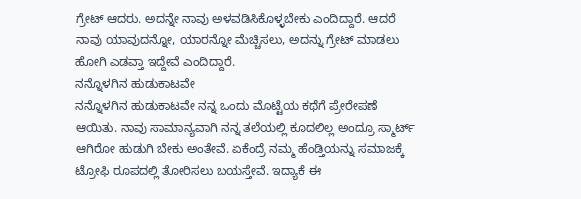ಗ್ರೇಟ್ ಆದರು. ಅದನ್ನೇ ನಾವು ಅಳವಡಿಸಿಕೊಳ್ಳಬೇಕು ಎಂದಿದ್ದಾರೆ. ಆದರೆ ನಾವು ಯಾವುದನ್ನೋ, ಯಾರನ್ನೋ ಮೆಚ್ಚಿಸಲು, ಅದನ್ನು ಗ್ರೇಟ್ ಮಾಡಲು ಹೋಗಿ ಎಡವ್ತಾ ಇದ್ದೇವೆ ಎಂದಿದ್ದಾರೆ.
ನನ್ನೊಳಗಿನ ಹುಡುಕಾಟವೇ
ನನ್ನೊಳಗಿನ ಹುಡುಕಾಟವೇ ನನ್ನ ಒಂದು ಮೊಟ್ಟೆಯ ಕಥೆಗೆ ಪ್ರೇರೇಪಣೆ ಆಯಿತು. ನಾವು ಸಾಮಾನ್ಯವಾಗಿ ನನ್ನ ತಲೆಯಲ್ಲಿ ಕೂದಲಿಲ್ಲ ಅಂದ್ರೂ ಸ್ಮಾರ್ಟ್ ಆಗಿರೋ ಹುಡುಗಿ ಬೇಕು ಅಂತೇವೆ. ಏಕೆಂದ್ರೆ ನಮ್ಮ ಹೆಂಡ್ತಿಯನ್ನು ಸಮಾಜಕ್ಕೆ ಟ್ರೋಫಿ ರೂಪದಲ್ಲಿ ತೋರಿಸಲು ಬಯಸ್ತೇವೆ. ಇದ್ಯಾಕೆ ಈ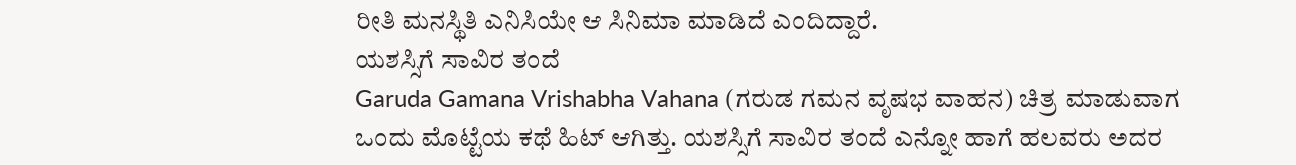ರೀತಿ ಮನಸ್ಥಿತಿ ಎನಿಸಿಯೇ ಆ ಸಿನಿಮಾ ಮಾಡಿದೆ ಎಂದಿದ್ದಾರೆ.
ಯಶಸ್ಸಿಗೆ ಸಾವಿರ ತಂದೆ
Garuda Gamana Vrishabha Vahana (ಗರುಡ ಗಮನ ವೃಷಭ ವಾಹನ) ಚಿತ್ರ ಮಾಡುವಾಗ ಒಂದು ಮೊಟ್ಟೆಯ ಕಥೆ ಹಿಟ್ ಆಗಿತ್ತು. ಯಶಸ್ಸಿಗೆ ಸಾವಿರ ತಂದೆ ಎನ್ನೋ ಹಾಗೆ ಹಲವರು ಅದರ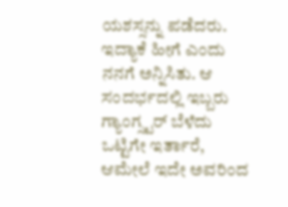ಯಶಸ್ಸನ್ನು ಪಡೆದರು. ಇದ್ಯಾಕೆ ಹೀಗೆ ಎಂದು ನನಗೆ ಅನ್ನಿಸಿತು. ಆ ಸಂದರ್ಭದಲ್ಲಿ ಇಬ್ಬರು ಗ್ಯಾಂಗ್ಸ್ಟರ್ ಬೆಳೆದು ಒಟ್ಟಿಗೇ ಇರ್ತಾರೆ, ಆಮೇಲೆ ಇದೇ ಅವರಿಂದ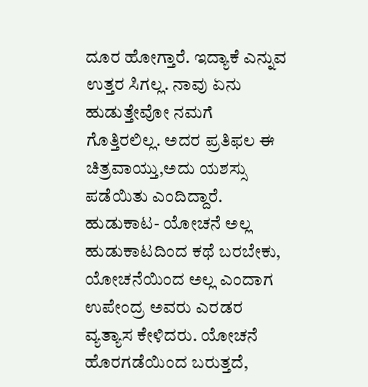ದೂರ ಹೋಗ್ತಾರೆ. ಇದ್ಯಾಕೆ ಎನ್ನುವ ಉತ್ತರ ಸಿಗಲ್ಲ. ನಾವು ಏನು ಹುಡುತ್ತೇವೋ ನಮಗೆ ಗೊತ್ತಿರಲಿಲ್ಲ. ಅದರ ಪ್ರತಿಫಲ ಈ ಚಿತ್ರವಾಯ್ತು,ಅದು ಯಶಸ್ಸು ಪಡೆಯಿತು ಎಂದಿದ್ದಾರೆ.
ಹುಡುಕಾಟ- ಯೋಚನೆ ಅಲ್ಲ
ಹುಡುಕಾಟದಿಂದ ಕಥೆ ಬರಬೇಕು, ಯೋಚನೆಯಿಂದ ಅಲ್ಲ ಎಂದಾಗ ಉಪೇಂದ್ರ ಅವರು ಎರಡರ ವ್ಯತ್ಯಾಸ ಕೇಳಿದರು. ಯೋಚನೆ ಹೊರಗಡೆಯಿಂದ ಬರುತ್ತದೆ,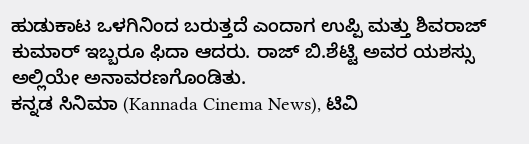ಹುಡುಕಾಟ ಒಳಗಿನಿಂದ ಬರುತ್ತದೆ ಎಂದಾಗ ಉಪ್ಪಿ ಮತ್ತು ಶಿವರಾಜ್ ಕುಮಾರ್ ಇಬ್ಬರೂ ಫಿದಾ ಆದರು. ರಾಜ್ ಬಿ.ಶೆಟ್ಟಿ ಅವರ ಯಶಸ್ಸು ಅಲ್ಲಿಯೇ ಅನಾವರಣಗೊಂಡಿತು.
ಕನ್ನಡ ಸಿನಿಮಾ (Kannada Cinema News), ಟಿವಿ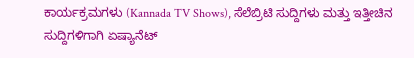ಕಾರ್ಯಕ್ರಮಗಳು (Kannada TV Shows), ಸೆಲೆಬ್ರಿಟಿ ಸುದ್ದಿಗಳು ಮತ್ತು ಇತ್ತೀಚಿನ ಸುದ್ದಿಗಳಿಗಾಗಿ ಏಷ್ಯಾನೆಟ್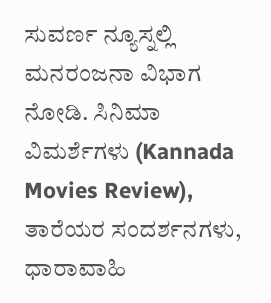ಸುವರ್ಣ ನ್ಯೂಸ್ನಲ್ಲಿ ಮನರಂಜನಾ ವಿಭಾಗ ನೋಡಿ. ಸಿನಿಮಾ ವಿಮರ್ಶೆಗಳು (Kannada Movies Review), ತಾರೆಯರ ಸಂದರ್ಶನಗಳು, ಧಾರಾವಾಹಿ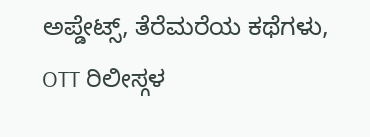ಅಪ್ಡೇಟ್ಸ್, ತೆರೆಮರೆಯ ಕಥೆಗಳು, OTT ರಿಲೀಸ್ಗಳ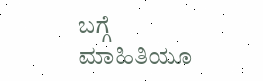ಬಗ್ಗೆ ಮಾಹಿತಿಯೂ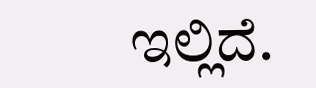ಇಲ್ಲಿದೆ.